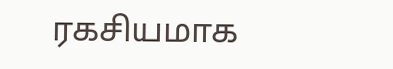ரகசியமாக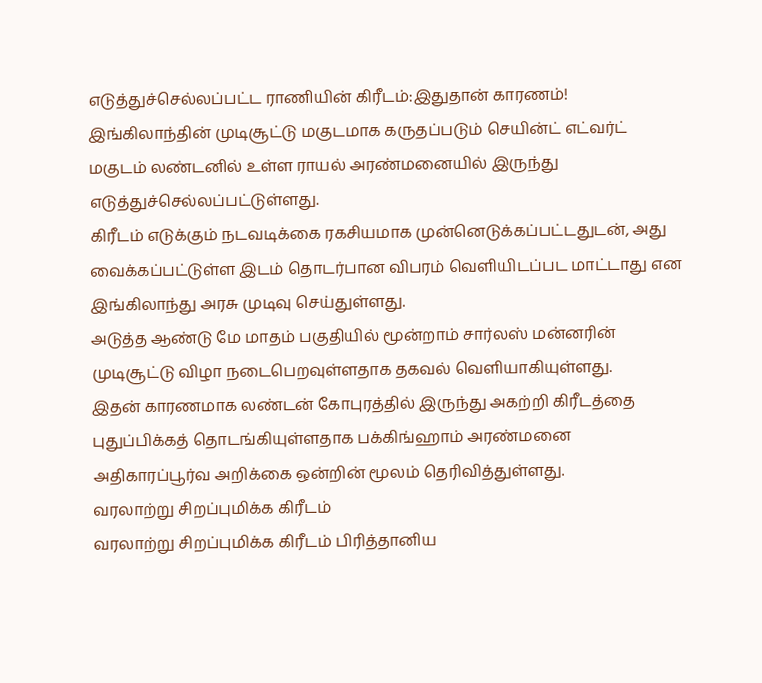எடுத்துச்செல்லப்பட்ட ராணியின் கிரீடம்:இதுதான் காரணம்!
இங்கிலாந்தின் முடிசூட்டு மகுடமாக கருதப்படும் செயின்ட் எட்வர்ட் மகுடம் லண்டனில் உள்ள ராயல் அரண்மனையில் இருந்து எடுத்துச்செல்லப்பட்டுள்ளது.
கிரீடம் எடுக்கும் நடவடிக்கை ரகசியமாக முன்னெடுக்கப்பட்டதுடன், அது வைக்கப்பட்டுள்ள இடம் தொடர்பான விபரம் வெளியிடப்பட மாட்டாது என இங்கிலாந்து அரசு முடிவு செய்துள்ளது.
அடுத்த ஆண்டு மே மாதம் பகுதியில் மூன்றாம் சார்லஸ் மன்னரின் முடிசூட்டு விழா நடைபெறவுள்ளதாக தகவல் வெளியாகியுள்ளது.
இதன் காரணமாக லண்டன் கோபுரத்தில் இருந்து அகற்றி கிரீடத்தை புதுப்பிக்கத் தொடங்கியுள்ளதாக பக்கிங்ஹாம் அரண்மனை அதிகாரப்பூர்வ அறிக்கை ஒன்றின் மூலம் தெரிவித்துள்ளது.
வரலாற்று சிறப்புமிக்க கிரீடம்
வரலாற்று சிறப்புமிக்க கிரீடம் பிரித்தானிய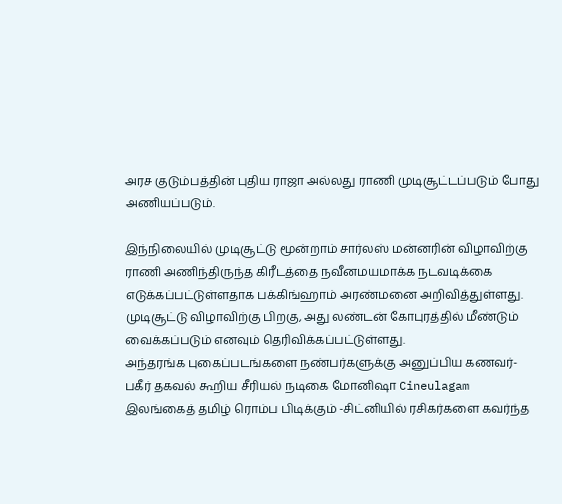அரச குடும்பத்தின் புதிய ராஜா அல்லது ராணி முடிசூட்டப்படும் போது அணியப்படும்.

இந்நிலையில் முடிசூட்டு மூன்றாம் சார்லஸ் மன்னரின் விழாவிற்கு ராணி அணிந்திருந்த கிரீடத்தை நவீனமயமாக்க நடவடிக்கை எடுக்கப்பட்டுள்ளதாக பக்கிங்ஹாம் அரண்மனை அறிவித்துள்ளது.
முடிசூட்டு விழாவிற்கு பிறகு, அது லண்டன் கோபுரத்தில் மீண்டும் வைக்கப்படும் எனவும் தெரிவிக்கப்பட்டுள்ளது.
அந்தரங்க புகைப்படங்களை நண்பர்களுக்கு அனுப்பிய கணவர்- பகீர் தகவல் கூறிய சீரியல் நடிகை மோனிஷா Cineulagam
இலங்கைத் தமிழ் ரொம்ப பிடிக்கும் -சிட்னியில் ரசிகர்களை கவர்ந்த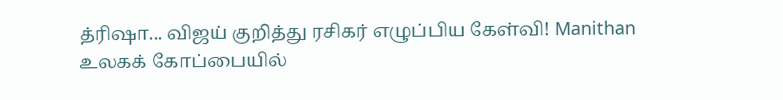த்ரிஷா... விஜய் குறித்து ரசிகர் எழுப்பிய கேள்வி! Manithan
உலகக் கோப்பையில்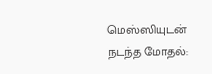மெஸ்ஸியுடன் நடந்த மோதல்: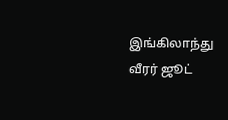இங்கிலாந்து வீரர் ஜூட்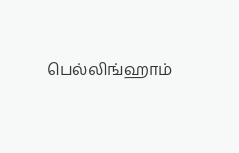பெல்லிங்ஹாம்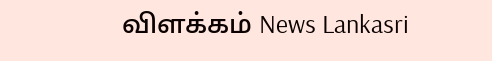விளக்கம் News Lankasri